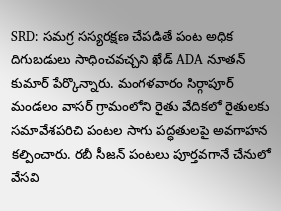SRD: సమగ్ర సస్యరక్షణ చేపడితే పంట అధిక దిగుబడులు సాధించవచ్చని ఖేడ్ ADA నూతన్ కుమార్ పేర్కొన్నారు. మంగళవారం సిర్గాపూర్ మండలం వాసర్ గ్రామంలోని రైతు వేదికలో రైతులకు సమావేశపరిచి పంటల సాగు పద్ధతులపై అవగాహన కల్పించారు. రబీ సీజన్ పంటలు పూర్తవగానే చేనులో వేసవి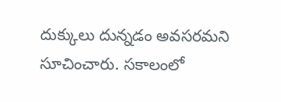దుక్కులు దున్నడం అవసరమని సూచించారు. సకాలంలో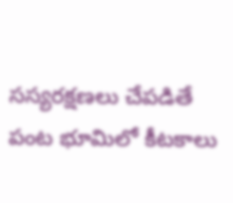సస్యరక్షణలు చేపడితే పంట భూమిలో కీటకాలు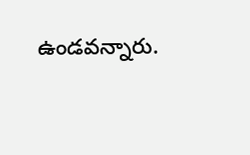ఉండవన్నారు.